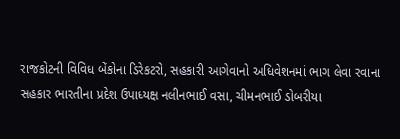રાજકોટની વિવિધ બેંકોના ડિરેકટરો, સહકારી આગેવાનો અધિવેશનમાં ભાગ લેવા રવાના
સહકાર ભારતીના પ્રદેશ ઉપાધ્યક્ષ નલીનભાઈ વસા, ચીમનભાઈ ડોબરીયા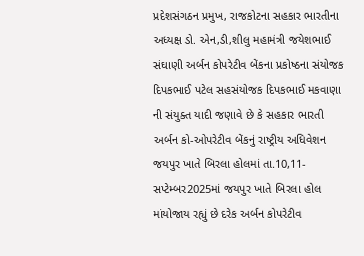પ્રદેશસંગઠન પ્રમુખ, રાજકોટના સહકાર ભારતીના અધ્યક્ષ ડો. એન,ડી,શીલુ મહામંત્રી જયેશભાઈ સંઘાણી અર્બન કોપરેટીવ બેંકના પ્રકોષ્ઠના સંયોજક દિપકભાઈ પટેલ સહસંયોજક દિપકભાઈ મકવાણા ની સંયુક્ત યાદી જણાવે છે કે સહકાર ભારતી અર્બન કો-ઓપરેટીવ બેંકનું રાષ્ટ્રીય અધિવેશન જયપુર ખાતે બિરલા હોલમાં તા.10,11-સપ્ટેમ્બર2025માં જયપુર ખાતે બિરલા હોલ માંયોજાય રહ્યું છે દરેક અર્બન કોપરેટીવ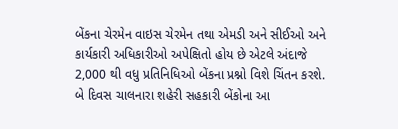બેંકના ચેરમેન વાઇસ ચેરમેન તથા એમડી અને સીઈઓ અને કાર્યકારી અધિકારીઓ અપેક્ષિતો હોય છે એટલે અંદાજે 2,000 થી વધુ પ્રતિનિધિઓ બેંકના પ્રશ્નો વિશે ચિંતન કરશે.
બે દિવસ ચાલનારા શહેરી સહકારી બેંકોના આ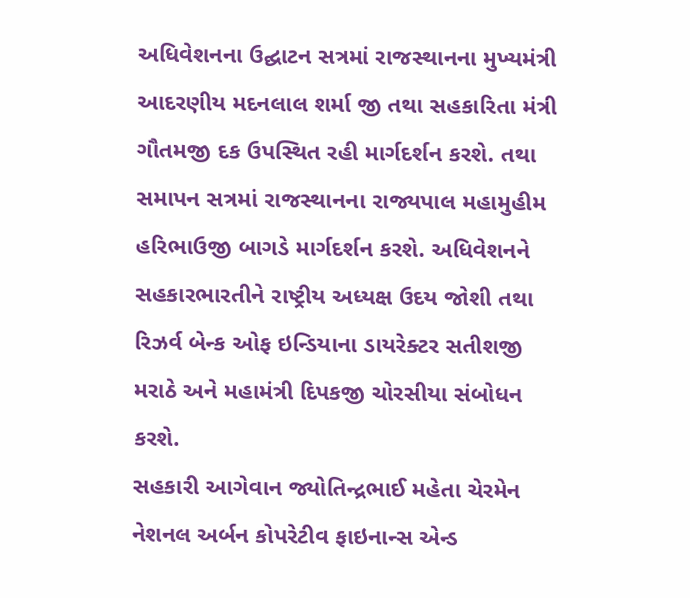અધિવેશનના ઉદ્ઘાટન સત્રમાં રાજસ્થાનના મુખ્યમંત્રી આદરણીય મદનલાલ શર્મા જી તથા સહકારિતા મંત્રી ગૌતમજી દક ઉપસ્થિત રહી માર્ગદર્શન કરશે. તથા સમાપન સત્રમાં રાજસ્થાનના રાજ્યપાલ મહામુહીમ હરિભાઉજી બાગડે માર્ગદર્શન કરશે. અધિવેશનને સહકારભારતીને રાષ્ટ્રીય અધ્યક્ષ ઉદય જોશી તથા રિઝર્વ બેન્ક ઓફ ઇન્ડિયાના ડાયરેક્ટર સતીશજી મરાઠે અને મહામંત્રી દિપકજી ચોરસીયા સંબોધન કરશે.
સહકારી આગેવાન જ્યોતિન્દ્રભાઈ મહેતા ચેરમેન નેશનલ અર્બન કોપરેટીવ ફાઇનાન્સ એન્ડ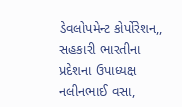ડેવલોપમેન્ટ કોર્પોરેશન,, સહકારી ભારતીના પ્રદેશના ઉપાધ્યક્ષ નલીનભાઈ વસા,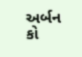અર્બન કો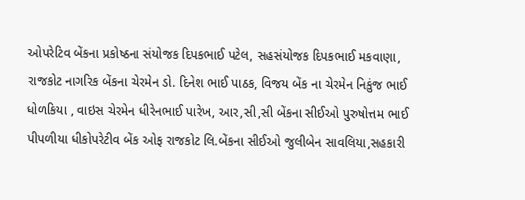ઓપરેટિવ બેંકના પ્રકોષ્ઠના સંયોજક દિપકભાઈ પટેલ, સહસંયોજક દિપકભાઈ મકવાણા, રાજકોટ નાગરિક બેંકના ચેરમેન ડો. દિનેશ ભાઈ પાઠક, વિજય બેંક ના ચેરમેન નિકુંજ ભાઈ ધોળકિયા , વાઇસ ચેરમેન ધીરેનભાઈ પારેખ, આર,સી,સી બેંકના સીઈઓ પુરુષોત્તમ ભાઈ પીપળીયા ધીકોપરેટીવ બેંક ઓફ રાજકોટ લિ.બેંકના સીઈઓ જુલીબેન સાવલિયા,સહકારી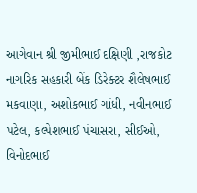આગેવાન શ્રી જીમીભાઈ દક્ષિણી ,રાજકોટ નાગરિક સહકારી બેંક ડિરેક્ટર શૈલેષભાઈ મકવાણા, અશોકભાઈ ગાંધી, નવીનભાઈ પટેલ, કલ્પેશભાઈ પંચાસરા, સીઈઓ, વિનોદભાઈ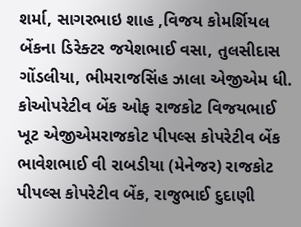શર્મા, સાગરભાઇ શાહ ,વિજય કોમર્શિયલ બેંકના ડિરેક્ટર જયેશભાઈ વસા, તુલસીદાસ ગોંડલીયા, ભીમરાજસિંહ ઝાલા એજીએમ ધી. કોઓપરેટીવ બેંક ઓફ રાજકોટ વિજયભાઈ ખૂટ એજીએમરાજકોટ પીપલ્સ કોપરેટીવ બેંક ભાવેશભાઈ વી રાબડીયા (મેનેજર) રાજકોટ પીપલ્સ કોપરેટીવ બેંક, રાજુભાઈ દુદાણી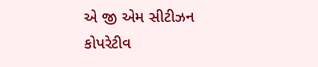એ જી એમ સીટીઝન કોપરેટીવ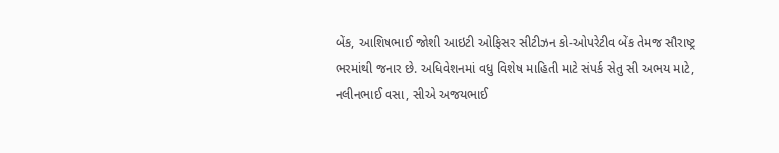બેંક, આશિષભાઈ જોશી આઇટી ઓફિસર સીટીઝન કો-ઓપરેટીવ બેંક તેમજ સૌરાષ્ટ્ર ભરમાંથી જનાર છે. અધિવેશનમાં વધુ વિશેષ માહિતી માટે સંપર્ક સેતુ સી અભય માટે, નલીનભાઈ વસા, સીએ અજયભાઈ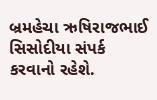બ્રમહેચા ઋષિરાજભાઈ સિસોદીયા સંપર્ક કરવાનો રહેશે.